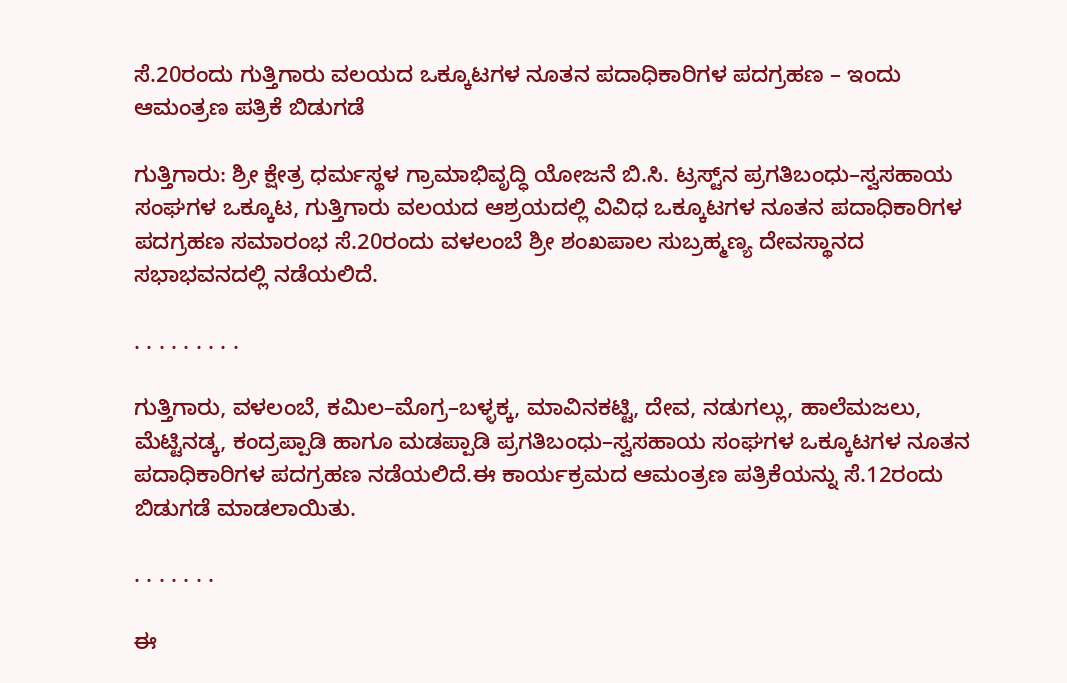ಸೆ.20ರಂದು ಗುತ್ತಿಗಾರು ವಲಯದ ಒಕ್ಕೂಟಗಳ ನೂತನ ಪದಾಧಿಕಾರಿಗಳ ಪದಗ್ರಹಣ – ಇಂದು ಆಮಂತ್ರಣ ಪತ್ರಿಕೆ ಬಿಡುಗಡೆ

ಗುತ್ತಿಗಾರು: ಶ್ರೀ ಕ್ಷೇತ್ರ ಧರ್ಮಸ್ಥಳ ಗ್ರಾಮಾಭಿವೃದ್ಧಿ ಯೋಜನೆ ಬಿ.ಸಿ. ಟ್ರಸ್ಟ್‌ನ ಪ್ರಗತಿಬಂಧು–ಸ್ವಸಹಾಯ ಸಂಘಗಳ ಒಕ್ಕೂಟ, ಗುತ್ತಿಗಾರು ವಲಯದ ಆಶ್ರಯದಲ್ಲಿ ವಿವಿಧ ಒಕ್ಕೂಟಗಳ ನೂತನ ಪದಾಧಿಕಾರಿಗಳ ಪದಗ್ರಹಣ ಸಮಾರಂಭ ಸೆ.20ರಂದು ವಳಲಂಬೆ ಶ್ರೀ ಶಂಖಪಾಲ ಸುಬ್ರಹ್ಮಣ್ಯ ದೇವಸ್ಥಾನದ ಸಭಾಭವನದಲ್ಲಿ ನಡೆಯಲಿದೆ.

. . . . . . . . .

ಗುತ್ತಿಗಾರು, ವಳಲಂಬೆ, ಕಮಿಲ–ಮೊಗ್ರ–ಬಳ್ಳಕ್ಕ, ಮಾವಿನಕಟ್ಟಿ, ದೇವ, ನಡುಗಲ್ಲು, ಹಾಲೆಮಜಲು, ಮೆಟ್ಟಿನಡ್ಕ, ಕಂದ್ರಪ್ಪಾಡಿ ಹಾಗೂ ಮಡಪ್ಪಾಡಿ ಪ್ರಗತಿಬಂಧು–ಸ್ವಸಹಾಯ ಸಂಘಗಳ ಒಕ್ಕೂಟಗಳ ನೂತನ ಪದಾಧಿಕಾರಿಗಳ ಪದಗ್ರಹಣ ನಡೆಯಲಿದೆ.ಈ ಕಾರ್ಯಕ್ರಮದ ಆಮಂತ್ರಣ ಪತ್ರಿಕೆಯನ್ನು ಸೆ.12ರಂದು ಬಿಡುಗಡೆ ಮಾಡಲಾಯಿತು.

. . . . . . .

ಈ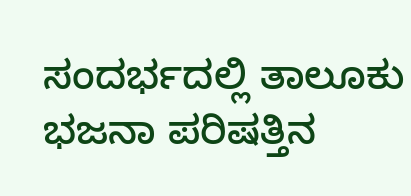ಸಂದರ್ಭದಲ್ಲಿ ತಾಲೂಕು ಭಜನಾ ಪರಿಷತ್ತಿನ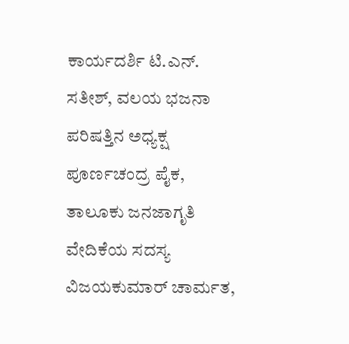ಕಾರ್ಯದರ್ಶಿ ಟಿ.ಎನ್. ಸತೀಶ್, ವಲಯ ಭಜನಾ ಪರಿಷತ್ತಿನ ಅಧ್ಯಕ್ಷ ಪೂರ್ಣಚಂದ್ರ ಪೈಕ, ತಾಲೂಕು ಜನಜಾಗೃತಿ ವೇದಿಕೆಯ ಸದಸ್ಯ ವಿಜಯಕುಮಾರ್ ಚಾರ್ಮತ,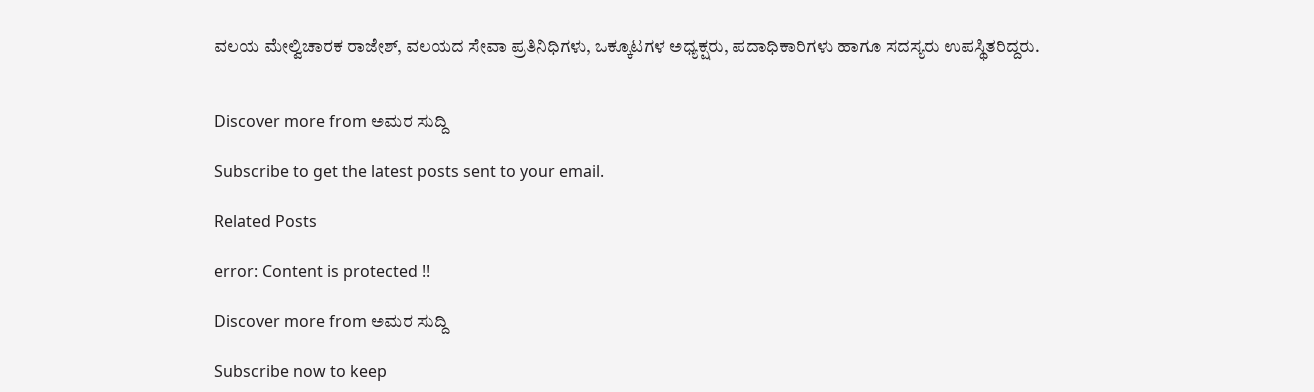ವಲಯ ಮೇಲ್ವಿಚಾರಕ ರಾಜೇಶ್, ವಲಯದ ಸೇವಾ ಪ್ರತಿನಿಧಿಗಳು, ಒಕ್ಕೂಟಗಳ ಅಧ್ಯಕ್ಷರು, ಪದಾಧಿಕಾರಿಗಳು ಹಾಗೂ ಸದಸ್ಯರು ಉಪಸ್ಥಿತರಿದ್ದರು.


Discover more from ಅಮರ ಸುದ್ದಿ

Subscribe to get the latest posts sent to your email.

Related Posts

error: Content is protected !!

Discover more from ಅಮರ ಸುದ್ದಿ

Subscribe now to keep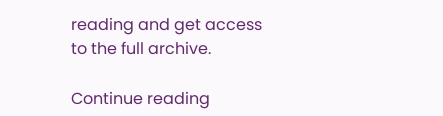reading and get access to the full archive.

Continue reading